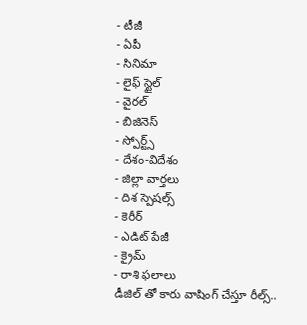- టీజీ
- ఏపీ
- సినిమా
- లైఫ్ స్టైల్
- వైరల్
- బిజినెస్
- స్పోర్ట్స్
- దేశం-విదేశం
- జిల్లా వార్తలు
- దిశ స్పెషల్స్
- కెరీర్
- ఎడిట్ పేజీ
- క్రైమ్
- రాశి ఫలాలు
డీజిల్ తో కారు వాషింగ్ చేస్తూ రీల్స్..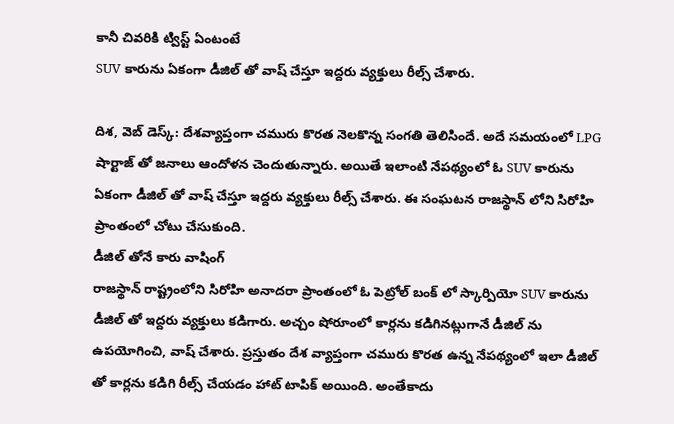కానీ చివరికి ట్విస్ట్ ఏంటంటే
SUV కారును ఏకంగా డీజిల్ తో వాష్ చేస్తూ ఇద్దరు వ్యక్తులు రీల్స్ చేశారు.

దిశ, వెబ్ డెస్క్: దేశవ్యాప్తంగా చమురు కొరత నెలకొన్న సంగతి తెలిసిందే. అదే సమయంలో LPG షార్టాజ్ తో జనాలు ఆందోళన చెందుతున్నారు. అయితే ఇలాంటి నేపథ్యంలో ఓ SUV కారును ఏకంగా డీజిల్ తో వాష్ చేస్తూ ఇద్దరు వ్యక్తులు రీల్స్ చేశారు. ఈ సంఘటన రాజస్థాన్ లోని సిరోహి ప్రాంతంలో చోటు చేసుకుంది.
డీజిల్ తోనే కారు వాషింగ్
రాజస్థాన్ రాష్ట్రంలోని సిరోహి అనాదరా ప్రాంతంలో ఓ పెట్రోల్ బంక్ లో స్కార్పియో SUV కారును డీజిల్ తో ఇద్దరు వ్యక్తులు కడిగారు. అచ్చం షోరూంలో కార్లను కడిగినట్లుగానే డీజిల్ ను ఉపయోగించి, వాష్ చేశారు. ప్రస్తుతం దేశ వ్యాప్తంగా చమురు కొరత ఉన్న నేపథ్యంలో ఇలా డీజిల్ తో కార్లను కడిగి రీల్స్ చేయడం హాట్ టాపిక్ అయింది. అంతేకాదు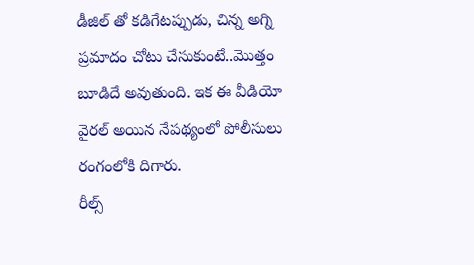డీజిల్ తో కడిగేటప్పుడు, చిన్న అగ్ని ప్రమాదం చోటు చేసుకుంటే..మొత్తం బూడిదే అవుతుంది. ఇక ఈ వీడియో వైరల్ అయిన నేపథ్యంలో పోలీసులు రంగంలోకి దిగారు.
రీల్స్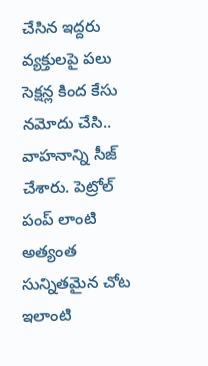చేసిన ఇద్దరు వ్యక్తులపై పలు సెక్షన్ల కింద కేసు నమోదు చేసి.. వాహనాన్ని సీజ్ చేశారు. పెట్రోల్ పంప్ లాంటి అత్యంత సున్నితమైన చోట ఇలాంటి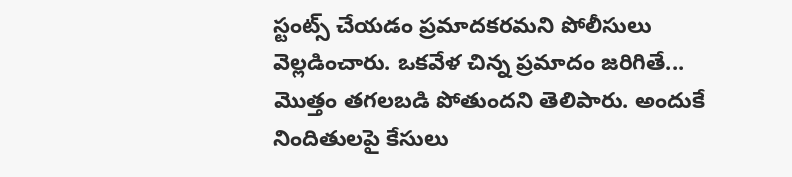స్టంట్స్ చేయడం ప్రమాదకరమని పోలీసులు వెల్లడించారు. ఒకవేళ చిన్న ప్రమాదం జరిగితే... మొత్తం తగలబడి పోతుందని తెలిపారు. అందుకే నిందితులపై కేసులు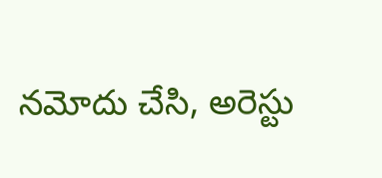నమోదు చేసి, అరెస్టు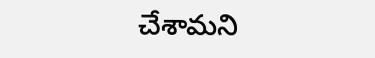చేశామని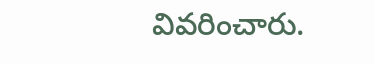వివరించారు.